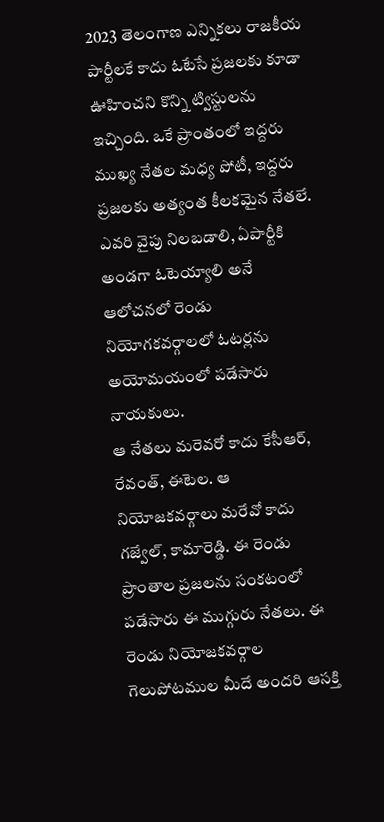2023 తెలంగాణ ఎన్నికలు రాజకీయ పార్టీలకే కాదు ఓటేసే ప్రజలకు కూడా ఊహించని కొన్ని ట్విస్టులను ఇచ్చింది. ఒకే ప్రాంతంలో ఇద్దరు ముఖ్య నేతల మధ్య పోటీ, ఇద్దరు ప్రజలకు అత్యంత కీలకమైన నేతలే. ఎవరి వైపు నిలబడాలి, ఏపార్టీకి అండగా ఓటెయ్యాలి అనే ఆలోచనలో రెండు నియోగకవర్గాలలో ఓటర్లను అయోమయంలో పడేసారు నాయకులు.
ఆ నేతలు మరెవరో కాదు కేసీఆర్, రేవంత్, ఈటెల. ఆ నియోజకవర్గాలు మరేవో కాదు గజ్వేల్, కామారెడ్డి. ఈ రెండు ప్రాంతాల ప్రజలను సంకటంలో పడేసారు ఈ ముగ్గురు నేతలు. ఈ రెండు నియోజకవర్గాల గెలుపోటముల మీదే అందరి ఆసక్తి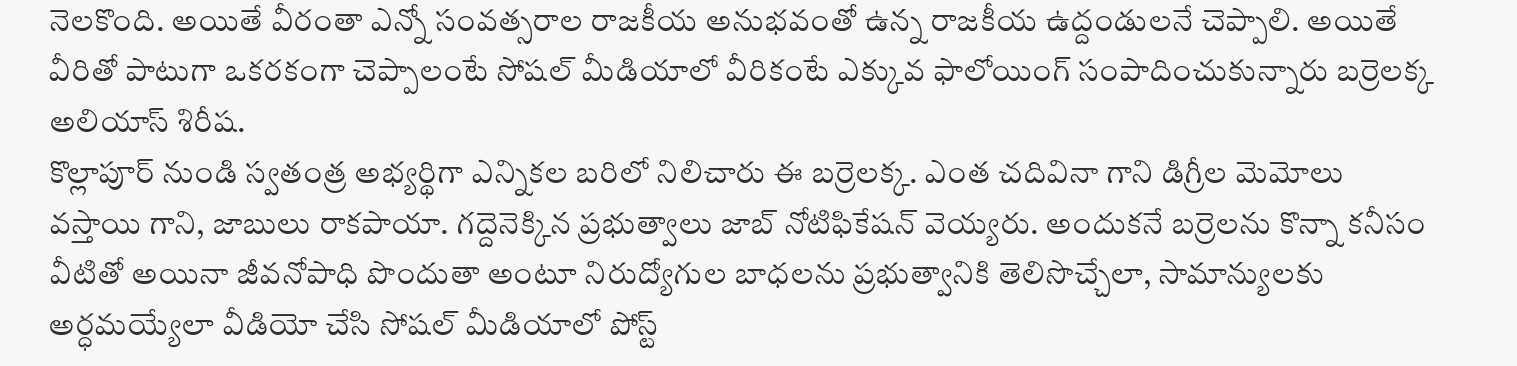నెలకొంది. అయితే వీరంతా ఎన్నో సంవత్సరాల రాజకీయ అనుభవంతో ఉన్న రాజకీయ ఉద్దండులనే చెప్పాలి. అయితే వీరితో పాటుగా ఒకరకంగా చెప్పాలంటే సోషల్ మీడియాలో వీరికంటే ఎక్కువ ఫాలోయింగ్ సంపాదించుకున్నారు బర్రెలక్క అలియాస్ శిరీష.
కొల్లాపూర్ నుండి స్వతంత్ర అభ్యర్థిగా ఎన్నికల బరిలో నిలిచారు ఈ బర్రెలక్క. ఎంత చదివినా గాని డిగ్రీల మెమోలు వస్తాయి గాని, జాబులు రాకపాయా. గద్దెనెక్కిన ప్రభుత్వాలు జాబ్ నోటిఫికేషన్ వెయ్యరు. అందుకనే బర్రెలను కొన్నా కనీసం వీటితో అయినా జీవనోపాధి పొందుతా అంటూ నిరుద్యోగుల బాధలను ప్రభుత్వానికి తెలిసొచ్చేలా, సామాన్యులకు అర్ధమయ్యేలా వీడియో చేసి సోషల్ మీడియాలో పోస్ట్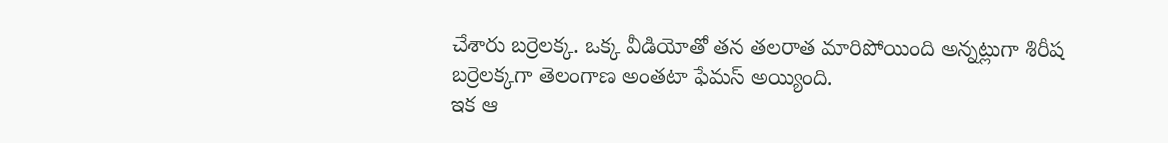చేశారు బర్రెలక్క. ఒక్క వీడియోతో తన తలరాత మారిపోయింది అన్నట్లుగా శిరీష బర్రెలక్కగా తెలంగాణ అంతటా ఫేమస్ అయ్యింది.
ఇక ఆ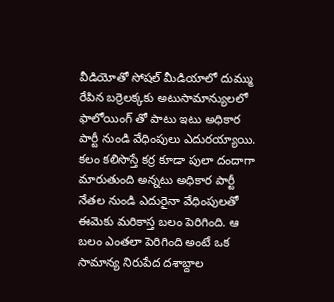వీడియోతో సోషల్ మీడియాలో దుమ్ము రేపిన బర్రెలక్కకు అటుసామాన్యులలో ఫాలోయింగ్ తో పాటు ఇటు అధికార పార్టీ నుండి వేధింపులు ఎదురయ్యాయి. కలం కలిసొస్తే కర్ర కూడా పులా దందాగా మారుతుంది అన్నటు అధికార పార్టీ నేతల నుండి ఎదురైనా వేధింపులతో ఈమెకు మరికాస్త బలం పెరిగింది. ఆ బలం ఎంతలా పెరిగింది అంటే ఒక సామాన్య నిరుపేద దశాబ్దాల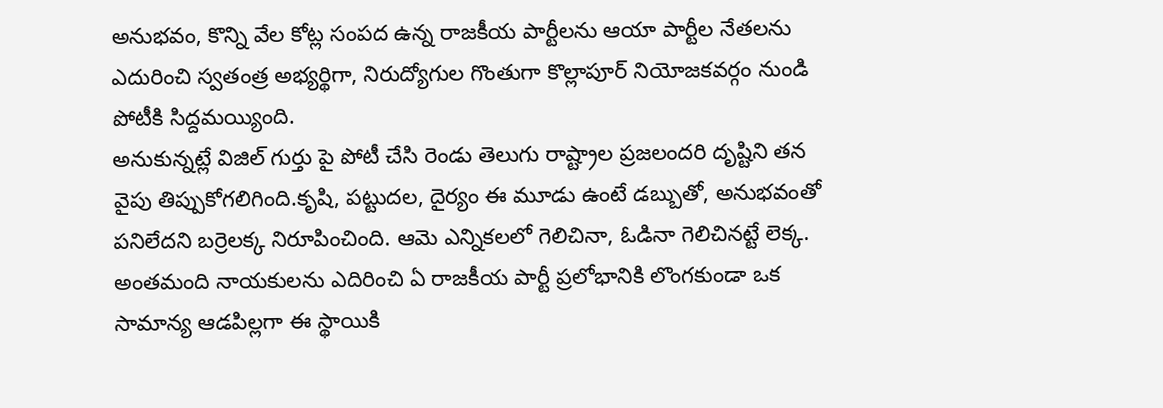అనుభవం, కొన్ని వేల కోట్ల సంపద ఉన్న రాజకీయ పార్టీలను ఆయా పార్టీల నేతలను ఎదురించి స్వతంత్ర అభ్యర్థిగా, నిరుద్యోగుల గొంతుగా కొల్లాపూర్ నియోజకవర్గం నుండి పోటీకి సిద్దమయ్యింది.
అనుకున్నట్లే విజిల్ గుర్తు పై పోటీ చేసి రెండు తెలుగు రాష్ట్రాల ప్రజలందరి దృష్టిని తన వైపు తిప్పుకోగలిగింది.కృషి, పట్టుదల, దైర్యం ఈ మూడు ఉంటే డబ్బుతో, అనుభవంతో పనిలేదని బర్రెలక్క నిరూపించింది. ఆమె ఎన్నికలలో గెలిచినా, ఓడినా గెలిచినట్టే లెక్క. అంతమంది నాయకులను ఎదిరించి ఏ రాజకీయ పార్టీ ప్రలోభానికి లొంగకుండా ఒక సామాన్య ఆడపిల్లగా ఈ స్థాయికి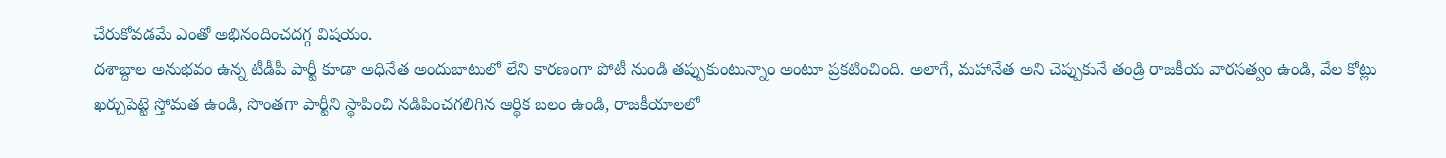చేరుకోవడమే ఎంతో అభినందించదగ్గ విషయం.
దశాబ్దాల అనుభవం ఉన్న టీడీపీ పార్టీ కూడా అధినేత అందుబాటులో లేని కారణంగా పోటీ నుండి తప్పుకుంటున్నాం అంటూ ప్రకటించింది. అలాగే, మహానేత అని చెప్పుకునే తండ్రి రాజకీయ వారసత్వం ఉండి, వేల కోట్లు ఖర్చుపెట్టె స్తోమత ఉండి, సొంతగా పార్టీని స్థాపించి నడిపించగలిగిన ఆర్థిక బలం ఉండి, రాజకీయాలలో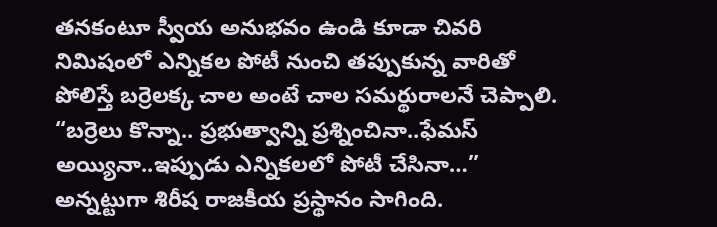తనకంటూ స్వీయ అనుభవం ఉండి కూడా చివరి నిమిషంలో ఎన్నికల పోటీ నుంచి తప్పుకున్న వారితో పోలిస్తే బర్రెలక్క చాల అంటే చాల సమర్థురాలనే చెప్పాలి.
“బర్రెలు కొన్నా.. ప్రభుత్వాన్ని ప్రశ్నించినా..ఫేమస్ అయ్యినా..ఇప్పుడు ఎన్నికలలో పోటీ చేసినా…” అన్నట్టుగా శిరీష రాజకీయ ప్రస్థానం సాగింది.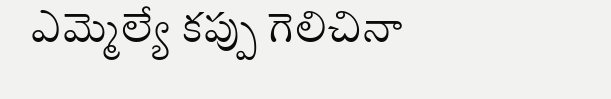ఎమ్మెల్యే కప్పు గెలిచినా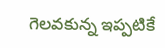గెలవకున్న ఇప్పటికే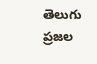తెలుగు ప్రజల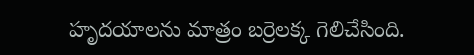హృదయాలను మాత్రం బర్రెలక్క గెలిచేసింది.